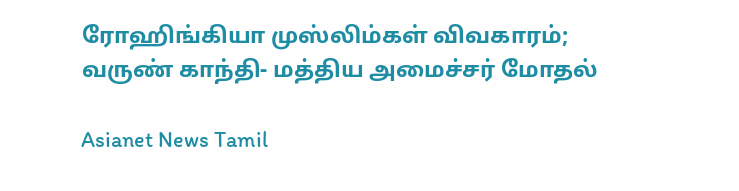ரோஹிங்கியா முஸ்லிம்கள் விவகாரம்; வருண் காந்தி- மத்திய அமைச்சர் மோதல்

Asianet News Tamil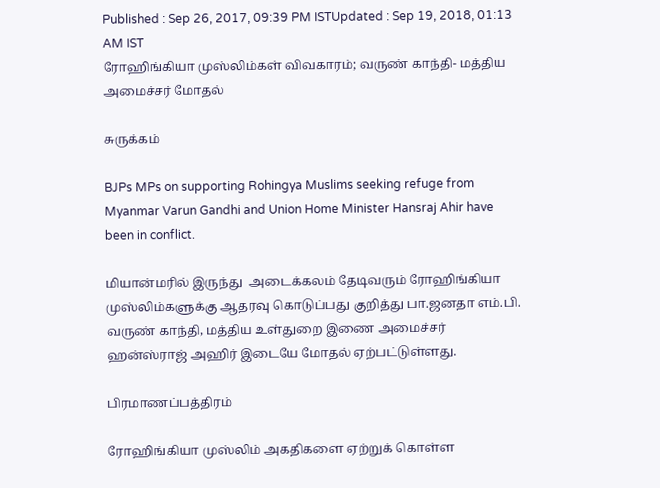Published : Sep 26, 2017, 09:39 PM ISTUpdated : Sep 19, 2018, 01:13 AM IST
ரோஹிங்கியா முஸ்லிம்கள் விவகாரம்; வருண் காந்தி- மத்திய அமைச்சர் மோதல்

சுருக்கம்

BJPs MPs on supporting Rohingya Muslims seeking refuge from Myanmar Varun Gandhi and Union Home Minister Hansraj Ahir have been in conflict.

மியான்மரில் இருந்து  அடைக்கலம் தேடிவரும் ரோஹிங்கியா முஸ்லிம்களுக்கு ஆதரவு கொடுப்பது குறித்து பா.ஜனதா எம்.பி. வருண் காந்தி, மத்திய உள்துறை இணை அமைச்சர் ஹன்ஸ்ராஜ் அஹிர் இடையே மோதல் ஏற்பட்டுள்ளது.

பிரமாணப்பத்திரம்

ரோஹிங்கியா முஸ்லிம் அகதிகளை ஏற்றுக் கொள்ள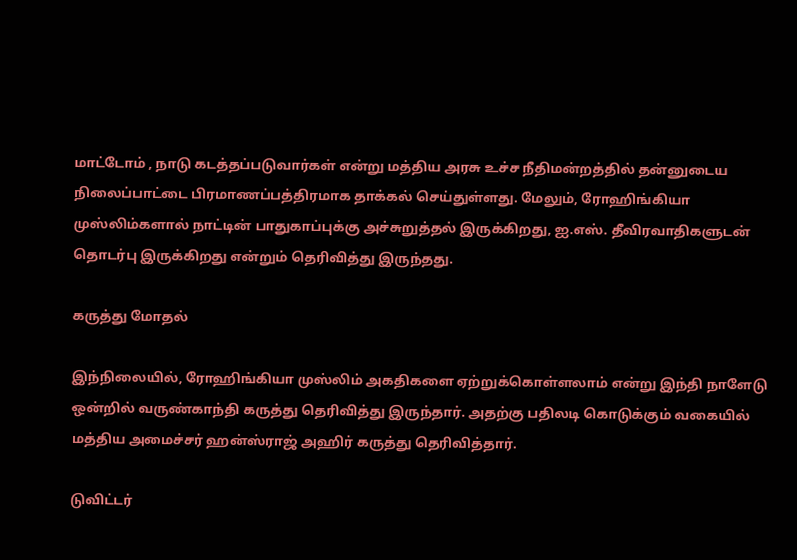மாட்டோம் , நாடு கடத்தப்படுவார்கள் என்று மத்திய அரசு உச்ச நீதிமன்றத்தில் தன்னுடைய நிலைப்பாட்டை பிரமாணப்பத்திரமாக தாக்கல் செய்துள்ளது. மேலும், ரோஹிங்கியா முஸ்லிம்களால் நாட்டின் பாதுகாப்புக்கு அச்சுறுத்தல் இருக்கிறது, ஐ.எஸ். தீவிரவாதிகளுடன் தொடர்பு இருக்கிறது என்றும் தெரிவித்து இருந்தது.

கருத்து மோதல்

இந்நிலையில், ரோஹிங்கியா முஸ்லிம் அகதிகளை ஏற்றுக்கொள்ளலாம் என்று இந்தி நாளேடு ஒன்றில் வருண்காந்தி கருத்து தெரிவித்து இருந்தார். அதற்கு பதிலடி கொடுக்கும் வகையில் மத்திய அமைச்சர் ஹன்ஸ்ராஜ் அஹிர் கருத்து தெரிவித்தார்.

டுவிட்டர்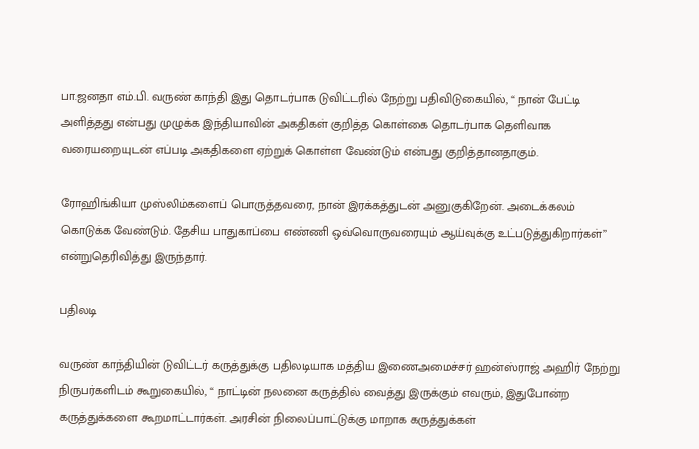பா.ஜனதா எம்.பி. வருண் காந்தி இது தொடர்பாக டுவிட்டரில் நேற்று பதிவிடுகையில், “ நான் பேட்டி அளித்தது என்பது முழுக்க இந்தியாவின் அகதிகள் குறித்த கொள்கை தொடர்பாக தெளிவாக வரையறையுடன் எப்படி அகதிகளை ஏற்றுக் கொள்ள வேண்டும் என்பது குறித்தானதாகும்.

ரோஹிங்கியா முஸ்லிம்களைப் பொருத்தவரை, நான் இரக்கத்துடன் அனுகுகிறேன். அடைக்கலம் கொடுக்க வேண்டும். தேசிய பாதுகாப்பை எண்ணி ஒவ்வொருவரையும் ஆய்வுக்கு உட்படுத்துகிறார்கள்’’ என்றுதெரிவித்து இருந்தார்.

பதிலடி

வருண் காந்தியின் டுவிட்டர் கருத்துக்கு பதிலடியாக மத்திய இணைஅமைச்சர் ஹன்ஸ்ராஜ் அஹிர் நேற்று நிருபர்களிடம் கூறுகையில், “ நாட்டின் நலனை கருத்தில் வைத்து இருக்கும் எவரும், இதுபோன்ற கருத்துக்களை கூறமாட்டார்கள். அரசின் நிலைப்பாட்டுக்கு மாறாக கருத்துக்கள்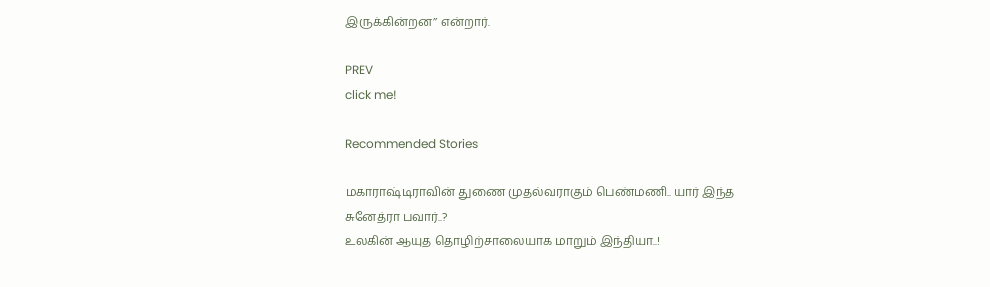இருக்கின்றன’’ என்றார்.

PREV
click me!

Recommended Stories

மகாராஷ்டிராவின் துணை முதல்வராகும் பெண்மணி.. யார் இந்த சுனேத்ரா பவார்..?
உலகின் ஆயுத தொழிற்சாலையாக மாறும் இந்தியா..!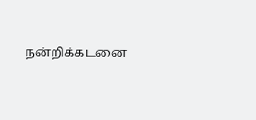நன்றிக்கடனை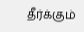தீர்க்கும்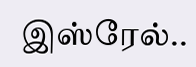இஸ்ரேல்..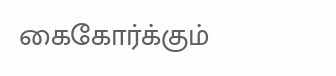கைகோர்க்கும்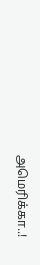அமெரிக்கா..!